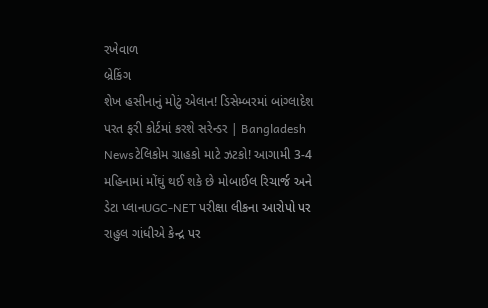રખેવાળ
બ્રેકિંગ
શેખ હસીનાનું મોટું એલાન! ડિસેમ્બરમાં બાંગ્લાદેશ પરત ફરી કોર્ટમાં કરશે સરેન્ડર | Bangladesh Newsટેલિકોમ ગ્રાહકો માટે ઝટકો! આગામી 3-4 મહિનામાં મોંઘું થઈ શકે છે મોબાઈલ રિચાર્જ અને ડેટા પ્લાનUGC-NET પરીક્ષા લીકના આરોપો પર રાહુલ ગાંધીએ કેન્દ્ર પર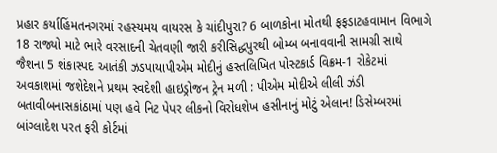પ્રહાર કર્યાહિંમતનગરમાં રહસ્યમય વાયરસ કે ચાંદીપુરા? 6 બાળકોના મોતથી ફફડાટહવામાન વિભાગે 18 રાજ્યો માટે ભારે વરસાદની ચેતવણી જારી કરીસિદ્ધપુરથી બોમ્બ બનાવવાની સામગ્રી સાથે જૈશના 5 શંકાસ્પદ આતંકી ઝડપાયાપીએમ મોદીનું હસ્તલિખિત પોસ્ટકાર્ડ વિક્રમ-1 રોકેટમાં અવકાશમાં જશેદેશને પ્રથમ સ્વદેશી હાઇડ્રોજન ટ્રેન મળી : પીએમ મોદીએ લીલી ઝંડી બતાવીબનાસકાંઠામાં પણ હવે નિટ પેપર લીકનો વિરોધશેખ હસીનાનું મોટું એલાન! ડિસેમ્બરમાં બાંગ્લાદેશ પરત ફરી કોર્ટમાં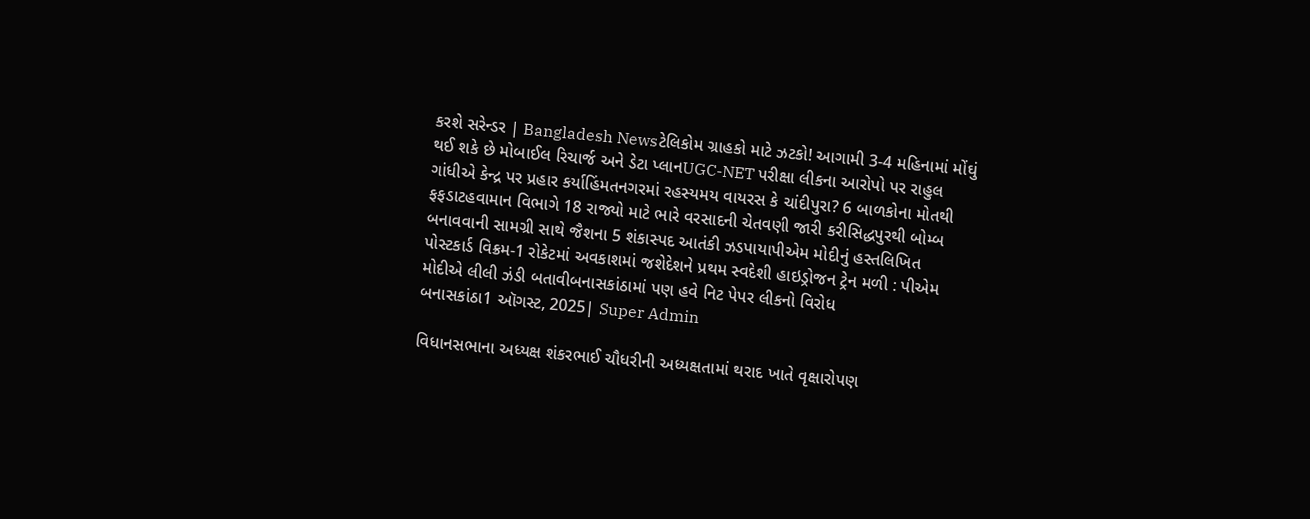કરશે સરેન્ડર | Bangladesh Newsટેલિકોમ ગ્રાહકો માટે ઝટકો! આગામી 3-4 મહિનામાં મોંઘું થઈ શકે છે મોબાઈલ રિચાર્જ અને ડેટા પ્લાનUGC-NET પરીક્ષા લીકના આરોપો પર રાહુલ ગાંધીએ કેન્દ્ર પર પ્રહાર કર્યાહિંમતનગરમાં રહસ્યમય વાયરસ કે ચાંદીપુરા? 6 બાળકોના મોતથી ફફડાટહવામાન વિભાગે 18 રાજ્યો માટે ભારે વરસાદની ચેતવણી જારી કરીસિદ્ધપુરથી બોમ્બ બનાવવાની સામગ્રી સાથે જૈશના 5 શંકાસ્પદ આતંકી ઝડપાયાપીએમ મોદીનું હસ્તલિખિત પોસ્ટકાર્ડ વિક્રમ-1 રોકેટમાં અવકાશમાં જશેદેશને પ્રથમ સ્વદેશી હાઇડ્રોજન ટ્રેન મળી : પીએમ મોદીએ લીલી ઝંડી બતાવીબનાસકાંઠામાં પણ હવે નિટ પેપર લીકનો વિરોધ
બનાસકાંઠા1 ઑગસ્ટ, 2025| Super Admin

વિધાનસભાના અધ્યક્ષ શંકરભાઈ ચૌધરીની અધ્યક્ષતામાં થરાદ ખાતે વૃક્ષારોપણ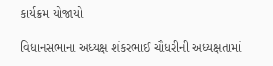કાર્યક્રમ યોજાયો

વિધાનસભાના અધ્યક્ષ શંકરભાઈ ચૌધરીની અધ્યક્ષતામાં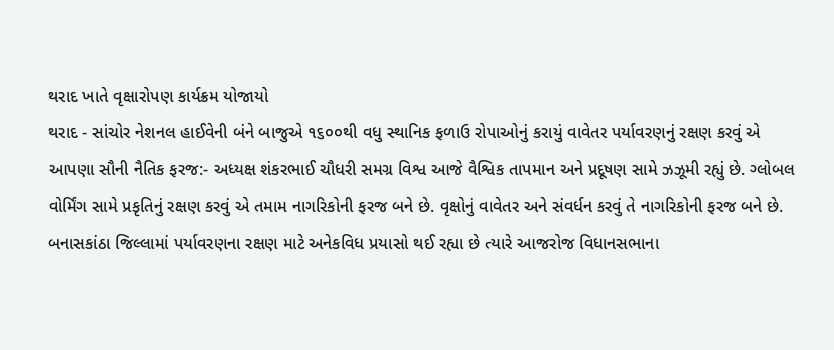થરાદ ખાતે વૃક્ષારોપણ કાર્યક્રમ યોજાયો
થરાદ - સાંચોર નેશનલ હાઈવેની બંને બાજુએ ૧૬૦૦થી વધુ સ્થાનિક ફળાઉ રોપાઓનું કરાયું વાવેતર પર્યાવરણનું રક્ષણ કરવું એ આપણા સૌની નૈતિક ફરજ:- અધ્યક્ષ શંકરભાઈ ચૌધરી સમગ્ર વિશ્વ આજે વૈશ્વિક તાપમાન અને પ્રદૂષણ સામે ઝઝૂમી રહ્યું છે. ગ્લોબલ વોર્મિંગ સામે પ્રકૃતિનું રક્ષણ કરવું એ તમામ નાગરિકોની ફરજ બને છે. વૃક્ષોનું વાવેતર અને સંવર્ધન કરવું તે નાગરિકોની ફરજ બને છે. બનાસકાંઠા જિલ્લામાં પર્યાવરણના રક્ષણ માટે અનેકવિધ પ્રયાસો થઈ રહ્યા છે ત્યારે આજરોજ વિધાનસભાના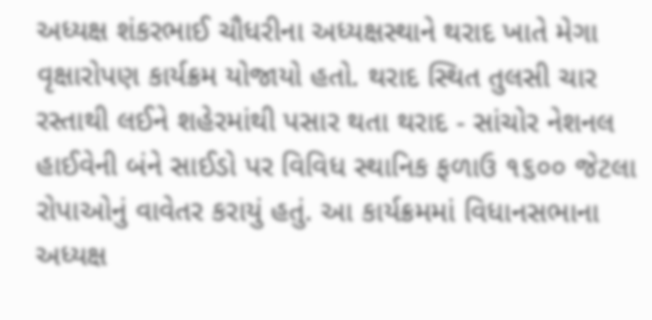અધ્યક્ષ શંકરભાઈ ચૌધરીના અધ્યક્ષસ્થાને થરાદ ખાતે મેગા વૃક્ષારોપણ કાર્યક્રમ યોજાયો હતો. થરાદ સ્થિત તુલસી ચાર રસ્તાથી લઈને શહેરમાંથી પસાર થતા થરાદ - સાંચોર નેશનલ હાઈવેની બંને સાઈડો પર વિવિધ સ્થાનિક ફળાઉ ૧૬૦૦ જેટલા રોપાઓનું વાવેતર કરાયું હતું. આ કાર્યક્રમમાં વિધાનસભાના અધ્યક્ષ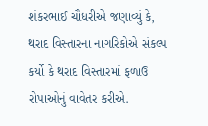શંકરભાઈ ચૌધરીએ જણાવ્યું કે, થરાદ વિસ્તારના નાગરિકોએ સંકલ્પ કર્યો કે થરાદ વિસ્તારમાં ફળાઉ રોપાઓનું વાવેતર કરીએ.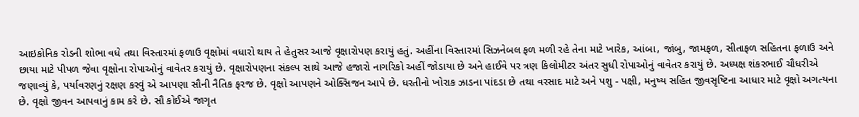આઇકોનિક રોડની શોભા વધે તથા વિસ્તારમાં ફળાઉ વૃક્ષોમાં વધારો થાય તે હેતુસર આજે વૃક્ષારોપણ કરાયું હતું. અહીંના વિસ્તારમાં સિઝનેબલ ફળ મળી રહે તેના માટે ખારેક, આંબા, જાંબુ, જામફળ, સીતાફળ સહિતના ફળાઉ અને છાયા માટે પીપળ જેવા વૃક્ષોના રોપાઓનું વાવેતર કરાયું છે. વૃક્ષારોપણના સંકલ્પ સાથે આજે હજારો નાગરિકો અહીં જોડાયા છે અને હાઈવે પર ત્રણ કિલોમીટર અંતર સુધી રોપાઓનું વાવેતર કરાયું છે. અધ્યક્ષ શંકરભાઈ ચૌધરીએ જણાવ્યું કે, પર્યાવરણનું રક્ષણ કરવું એ આપણા સૌની નૈતિક ફરજ છે. વૃક્ષો આપણને ઓક્સિજન આપે છે. ધરતીનો ખોરાક ઝાડના પાંદડા છે તથા વરસાદ માટે અને પશુ - પક્ષી, મનુષ્ય સહિત જીવસૃષ્ટિના આધાર માટે વૃક્ષો અગત્યના છે. વૃક્ષો જીવન આપવાનું કામ કરે છે. સૌ કોઈએ જાગૃત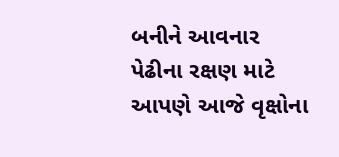બનીને આવનાર પેઢીના રક્ષણ માટે આપણે આજે વૃક્ષોના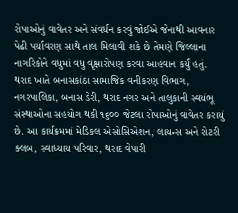રોપાઓનું વાવેતર અને સંવર્ધન કરવું જોઈએ જેનાથી આવનાર પેઢી પર્યાવરણ સાથે તાલ મિલાવી શકે છે તેમણે જિલ્લાના નાગરિકોને વધુમાં વધુ વૃક્ષારોપણ કરવા આહવાન કર્યું હતું. થરાદ ખાતે બનાસકાંઠા સામાજિક વનીકરણ વિભાગ, નગરપાલિકા, બનાસ ડેરી, થરાદ નગર અને તાલુકાની સ્વયંભૂ સંસ્થાઓના સહયોગ થકી ૧૬૦૦ જેટલા રોપાઓનું વાવેતર કરાયું છે. આ કાર્યક્રમમાં મેડિકલ એસોસિએશન, લાયન્સ અને રોટરી ક્લબ, સ્વાધ્યાય પરિવાર, થરાદ વેપારી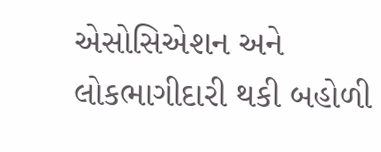એસોસિએશન અને લોકભાગીદારી થકી બહોળી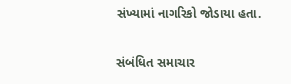સંખ્યામાં નાગરિકો જોડાયા હતા.

સંબંધિત સમાચાર